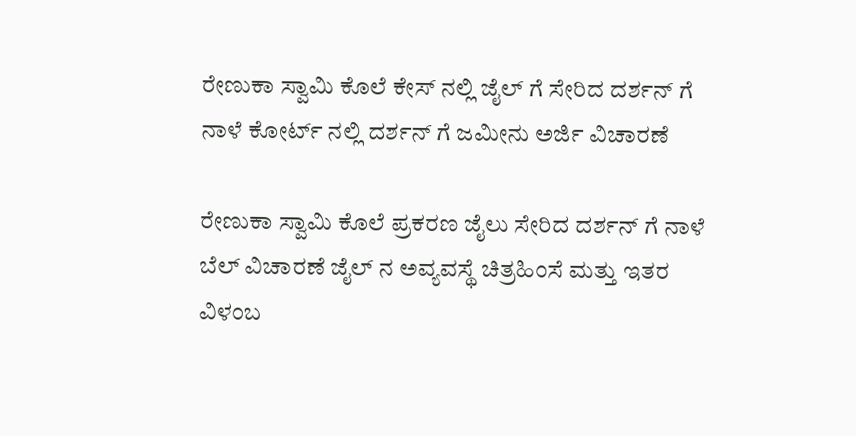ರೇಣುಕಾ ಸ್ವಾಮಿ ಕೊಲೆ ಕೇಸ್ ನಲ್ಲಿ ಜೈಲ್ ಗೆ ಸೇರಿದ ದರ್ಶನ್ ಗೆ ನಾಳೆ ಕೋರ್ಟ್ ನಲ್ಲಿ ದರ್ಶನ್ ಗೆ ಜಮೀನು ಅರ್ಜಿ ವಿಚಾರಣೆ

ರೇಣುಕಾ ಸ್ವಾಮಿ ಕೊಲೆ ಪ್ರಕರಣ ಜೈಲು ಸೇರಿದ ದರ್ಶನ್ ಗೆ ನಾಳೆ ಬೆಲ್ ವಿಚಾರಣೆ ಜೈಲ್ ನ ಅವ್ಯವಸ್ಥೆ ಚಿತ್ರಹಿಂಸೆ ಮತ್ತು ಇತರ ವಿಳಂಬ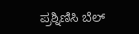ಪ್ರಶ್ನಿಣಿಸಿ ಬೆಲ್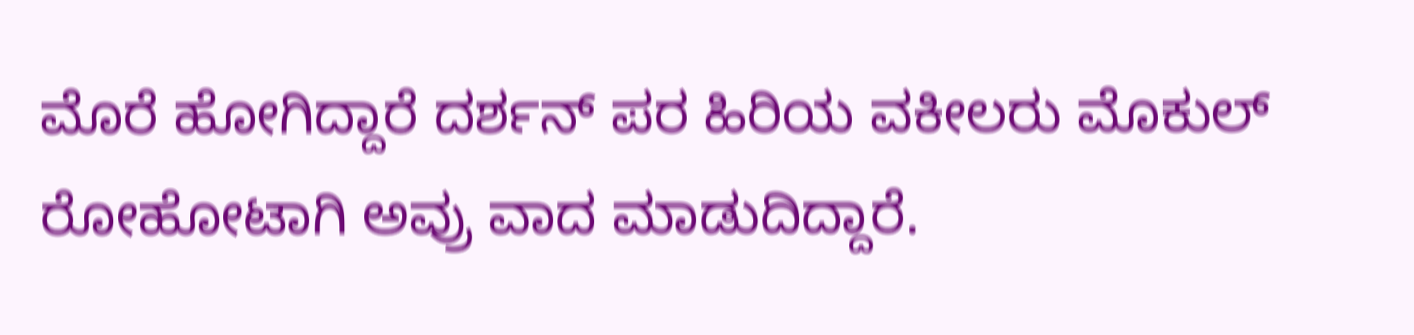ಮೊರೆ ಹೋಗಿದ್ದಾರೆ ದರ್ಶನ್ ಪರ ಹಿರಿಯ ವಕೀಲರು ಮೊಕುಲ್ ರೋಹೋಟಾಗಿ ಅವ್ರು ವಾದ ಮಾಡುದಿದ್ದಾರೆ.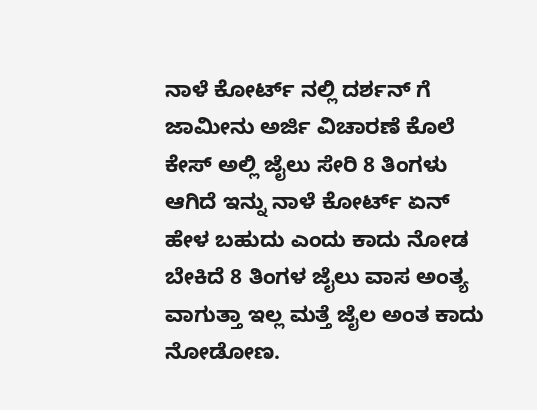ನಾಳೆ ಕೋರ್ಟ್ ನಲ್ಲಿ ದರ್ಶನ್ ಗೆ ಜಾಮೀನು ಅರ್ಜಿ ವಿಚಾರಣೆ ಕೊಲೆ ಕೇಸ್ ಅಲ್ಲಿ ಜೈಲು ಸೇರಿ 8 ತಿಂಗಳು ಆಗಿದೆ ಇನ್ನು ನಾಳೆ ಕೋರ್ಟ್ ಏನ್ ಹೇಳ ಬಹುದು ಎಂದು ಕಾದು ನೋಡ ಬೇಕಿದೆ 8 ತಿಂಗಳ ಜೈಲು ವಾಸ ಅಂತ್ಯ ವಾಗುತ್ತಾ ಇಲ್ಲ ಮತ್ತೆ ಜೈಲ ಅಂತ ಕಾದು ನೋಡೋಣ.